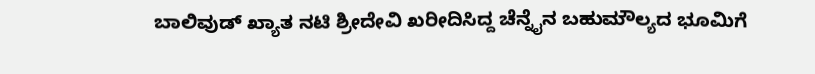ಬಾಲಿವುಡ್ ಖ್ಯಾತ ನಟಿ ಶ್ರೀದೇವಿ ಖರೀದಿಸಿದ್ದ ಚೆನ್ನೈನ ಬಹುಮೌಲ್ಯದ ಭೂಮಿಗೆ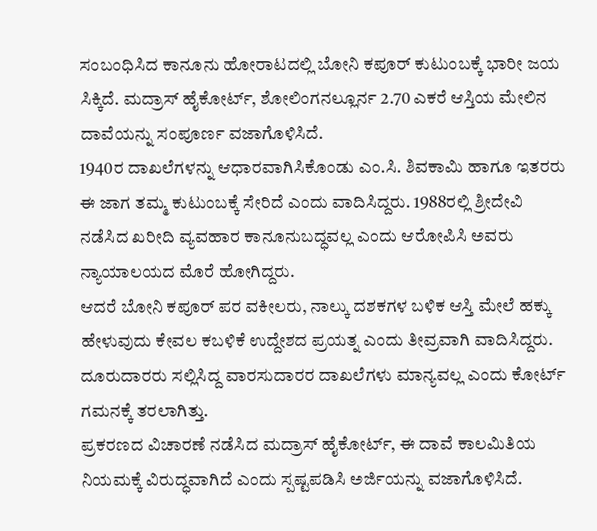ಸಂಬಂಧಿಸಿದ ಕಾನೂನು ಹೋರಾಟದಲ್ಲಿ ಬೋನಿ ಕಪೂರ್ ಕುಟುಂಬಕ್ಕೆ ಭಾರೀ ಜಯ ಸಿಕ್ಕಿದೆ. ಮದ್ರಾಸ್ ಹೈಕೋರ್ಟ್, ಶೋಲಿಂಗನಲ್ಲೂರ್ನ 2.70 ಎಕರೆ ಆಸ್ತಿಯ ಮೇಲಿನ ದಾವೆಯನ್ನು ಸಂಪೂರ್ಣ ವಜಾಗೊಳಿಸಿದೆ.
1940ರ ದಾಖಲೆಗಳನ್ನು ಆಧಾರವಾಗಿಸಿಕೊಂಡು ಎಂ.ಸಿ. ಶಿವಕಾಮಿ ಹಾಗೂ ಇತರರು ಈ ಜಾಗ ತಮ್ಮ ಕುಟುಂಬಕ್ಕೆ ಸೇರಿದೆ ಎಂದು ವಾದಿಸಿದ್ದರು. 1988ರಲ್ಲಿ ಶ್ರೀದೇವಿ ನಡೆಸಿದ ಖರೀದಿ ವ್ಯವಹಾರ ಕಾನೂನುಬದ್ಧವಲ್ಲ ಎಂದು ಆರೋಪಿಸಿ ಅವರು ನ್ಯಾಯಾಲಯದ ಮೊರೆ ಹೋಗಿದ್ದರು.
ಆದರೆ ಬೋನಿ ಕಪೂರ್ ಪರ ವಕೀಲರು, ನಾಲ್ಕು ದಶಕಗಳ ಬಳಿಕ ಆಸ್ತಿ ಮೇಲೆ ಹಕ್ಕು ಹೇಳುವುದು ಕೇವಲ ಕಬಳಿಕೆ ಉದ್ದೇಶದ ಪ್ರಯತ್ನ ಎಂದು ತೀವ್ರವಾಗಿ ವಾದಿಸಿದ್ದರು. ದೂರುದಾರರು ಸಲ್ಲಿಸಿದ್ದ ವಾರಸುದಾರರ ದಾಖಲೆಗಳು ಮಾನ್ಯವಲ್ಲ ಎಂದು ಕೋರ್ಟ್ ಗಮನಕ್ಕೆ ತರಲಾಗಿತ್ತು.
ಪ್ರಕರಣದ ವಿಚಾರಣೆ ನಡೆಸಿದ ಮದ್ರಾಸ್ ಹೈಕೋರ್ಟ್, ಈ ದಾವೆ ಕಾಲಮಿತಿಯ ನಿಯಮಕ್ಕೆ ವಿರುದ್ಧವಾಗಿದೆ ಎಂದು ಸ್ಪಷ್ಟಪಡಿಸಿ ಅರ್ಜಿಯನ್ನು ವಜಾಗೊಳಿಸಿದೆ.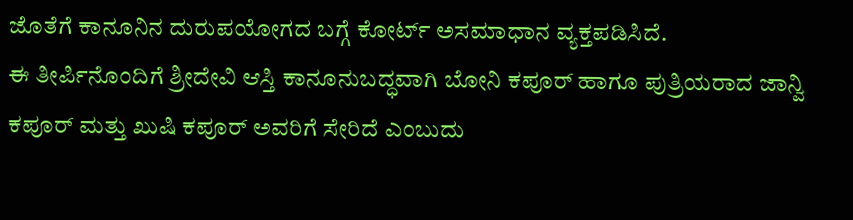ಜೊತೆಗೆ ಕಾನೂನಿನ ದುರುಪಯೋಗದ ಬಗ್ಗೆ ಕೋರ್ಟ್ ಅಸಮಾಧಾನ ವ್ಯಕ್ತಪಡಿಸಿದೆ.
ಈ ತೀರ್ಪಿನೊಂದಿಗೆ ಶ್ರೀದೇವಿ ಆಸ್ತಿ ಕಾನೂನುಬದ್ಧವಾಗಿ ಬೋನಿ ಕಪೂರ್ ಹಾಗೂ ಪುತ್ರಿಯರಾದ ಜಾನ್ವಿ ಕಪೂರ್ ಮತ್ತು ಖುಷಿ ಕಪೂರ್ ಅವರಿಗೆ ಸೇರಿದೆ ಎಂಬುದು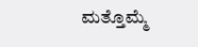ಮತ್ತೊಮ್ಮೆ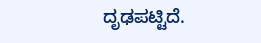ದೃಢಪಟ್ಟಿದೆ.